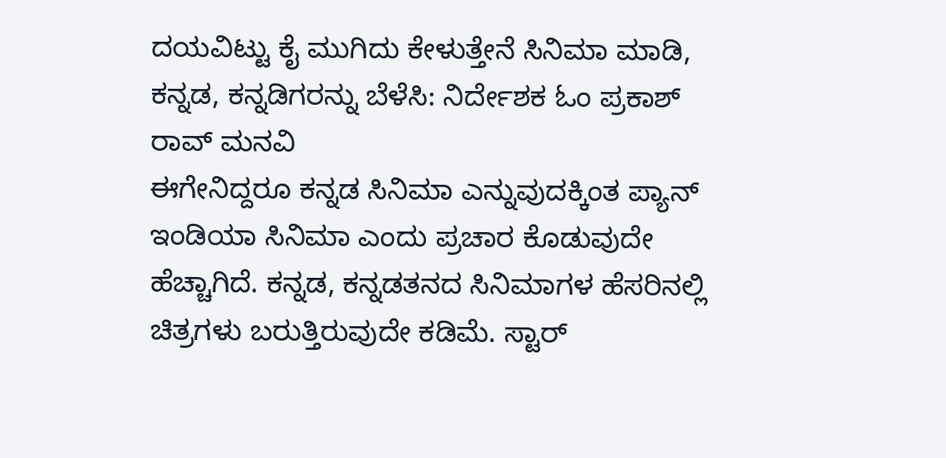ದಯವಿಟ್ಟು ಕೈ ಮುಗಿದು ಕೇಳುತ್ತೇನೆ ಸಿನಿಮಾ ಮಾಡಿ, ಕನ್ನಡ, ಕನ್ನಡಿಗರನ್ನು ಬೆಳೆಸಿ: ನಿರ್ದೇಶಕ ಓಂ ಪ್ರಕಾಶ್ ರಾವ್ ಮನವಿ
ಈಗೇನಿದ್ದರೂ ಕನ್ನಡ ಸಿನಿಮಾ ಎನ್ನುವುದಕ್ಕಿಂತ ಪ್ಯಾನ್ ಇಂಡಿಯಾ ಸಿನಿಮಾ ಎಂದು ಪ್ರಚಾರ ಕೊಡುವುದೇ ಹೆಚ್ಚಾಗಿದೆ. ಕನ್ನಡ, ಕನ್ನಡತನದ ಸಿನಿಮಾಗಳ ಹೆಸರಿನಲ್ಲಿ ಚಿತ್ರಗಳು ಬರುತ್ತಿರುವುದೇ ಕಡಿಮೆ. ಸ್ಟಾರ್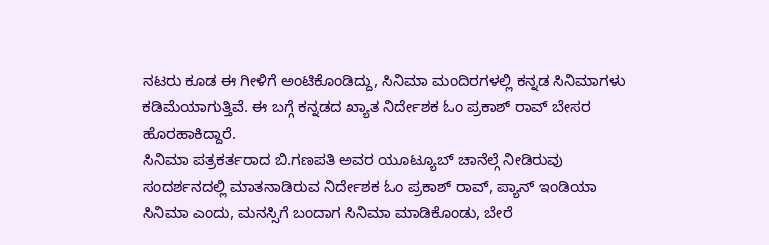ನಟರು ಕೂಡ ಈ ಗೀಳಿಗೆ ಅಂಟಿಕೊಂಡಿದ್ದು, ಸಿನಿಮಾ ಮಂದಿರಗಳಲ್ಲಿ ಕನ್ನಡ ಸಿನಿಮಾಗಳು ಕಡಿಮೆಯಾಗುತ್ತಿವೆ. ಈ ಬಗ್ಗೆ ಕನ್ನಡದ ಖ್ಯಾತ ನಿರ್ದೇಶಕ ಓಂ ಪ್ರಕಾಶ್ ರಾವ್ ಬೇಸರ ಹೊರಹಾಕಿದ್ದಾರೆ.
ಸಿನಿಮಾ ಪತ್ರಕರ್ತರಾದ ಬಿ.ಗಣಪತಿ ಅವರ ಯೂಟ್ಯೂಬ್ ಚಾನೆಲ್ಗೆ ನೀಡಿರುವು ಸಂದರ್ಶನದಲ್ಲಿ ಮಾತನಾಡಿರುವ ನಿರ್ದೇಶಕ ಓಂ ಪ್ರಕಾಶ್ ರಾವ್, ಪ್ಯಾನ್ ಇಂಡಿಯಾ ಸಿನಿಮಾ ಎಂದು, ಮನಸ್ಸಿಗೆ ಬಂದಾಗ ಸಿನಿಮಾ ಮಾಡಿಕೊಂಡು, ಬೇರೆ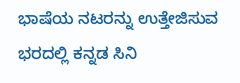ಭಾಷೆಯ ನಟರನ್ನು ಉತ್ತೇಜಿಸುವ ಭರದಲ್ಲಿ ಕನ್ನಡ ಸಿನಿ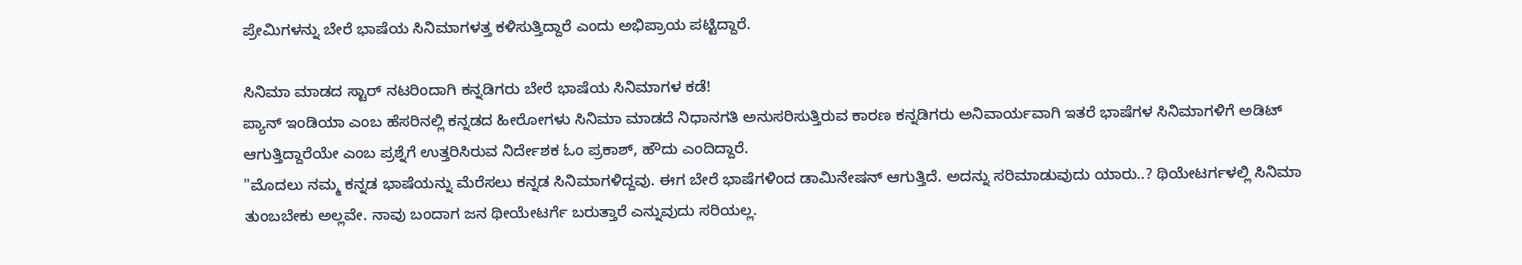ಪ್ರೇಮಿಗಳನ್ನು ಬೇರೆ ಭಾಷೆಯ ಸಿನಿಮಾಗಳತ್ತ ಕಳಿಸುತ್ತಿದ್ದಾರೆ ಎಂದು ಅಭಿಪ್ರಾಯ ಪಟ್ಟಿದ್ದಾರೆ.

ಸಿನಿಮಾ ಮಾಡದ ಸ್ಟಾರ್ ನಟರಿಂದಾಗಿ ಕನ್ನಡಿಗರು ಬೇರೆ ಭಾಷೆಯ ಸಿನಿಮಾಗಳ ಕಡೆ!
ಪ್ಯಾನ್ ಇಂಡಿಯಾ ಎಂಬ ಹೆಸರಿನಲ್ಲಿ ಕನ್ನಡದ ಹೀರೋಗಳು ಸಿನಿಮಾ ಮಾಡದೆ ನಿಧಾನಗತಿ ಅನುಸರಿಸುತ್ತಿರುವ ಕಾರಣ ಕನ್ನಡಿಗರು ಅನಿವಾರ್ಯವಾಗಿ ಇತರೆ ಭಾಷೆಗಳ ಸಿನಿಮಾಗಳಿಗೆ ಅಡಿಟ್ ಆಗುತ್ತಿದ್ದಾರೆಯೇ ಎಂಬ ಪ್ರಶ್ನೆಗೆ ಉತ್ತರಿಸಿರುವ ನಿರ್ದೇಶಕ ಓಂ ಪ್ರಕಾಶ್, ಹೌದು ಎಂದಿದ್ದಾರೆ.
"ಮೊದಲು ನಮ್ಮ ಕನ್ನಡ ಭಾಷೆಯನ್ನು ಮೆರೆಸಲು ಕನ್ನಡ ಸಿನಿಮಾಗಳಿದ್ದವು. ಈಗ ಬೇರೆ ಭಾಷೆಗಳಿಂದ ಡಾಮಿನೇಷನ್ ಆಗುತ್ತಿದೆ. ಅದನ್ನು ಸರಿಮಾಡುವುದು ಯಾರು..? ಥಿಯೇಟರ್ಗಳಲ್ಲಿ ಸಿನಿಮಾ ತುಂಬಬೇಕು ಅಲ್ಲವೇ. ನಾವು ಬಂದಾಗ ಜನ ಥೀಯೇಟರ್ಗೆ ಬರುತ್ತಾರೆ ಎನ್ನುವುದು ಸರಿಯಲ್ಲ.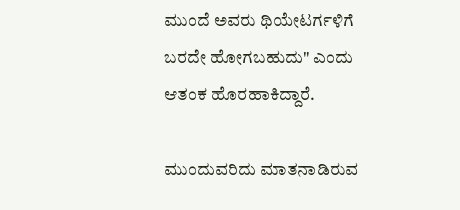ಮುಂದೆ ಅವರು ಥಿಯೇಟರ್ಗಳಿಗೆ ಬರದೇ ಹೋಗಬಹುದು" ಎಂದು ಆತಂಕ ಹೊರಹಾಕಿದ್ದಾರೆ.

ಮುಂದುವರಿದು ಮಾತನಾಡಿರುವ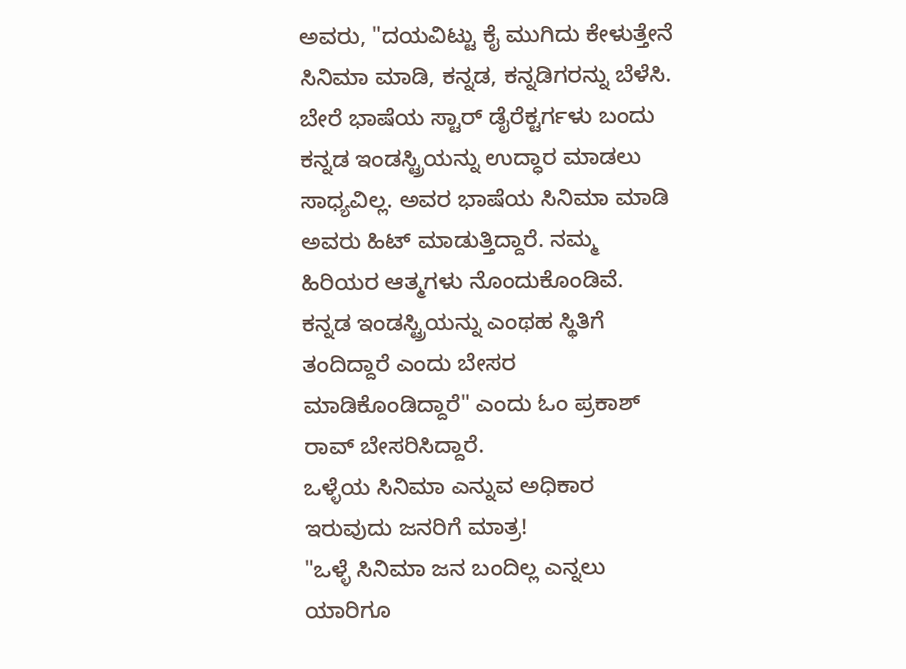ಅವರು, "ದಯವಿಟ್ಟು ಕೈ ಮುಗಿದು ಕೇಳುತ್ತೇನೆ ಸಿನಿಮಾ ಮಾಡಿ, ಕನ್ನಡ, ಕನ್ನಡಿಗರನ್ನು ಬೆಳೆಸಿ. ಬೇರೆ ಭಾಷೆಯ ಸ್ಟಾರ್ ಡೈರೆಕ್ಟರ್ಗಳು ಬಂದು ಕನ್ನಡ ಇಂಡಸ್ಟ್ರಿಯನ್ನು ಉದ್ಧಾರ ಮಾಡಲು ಸಾಧ್ಯವಿಲ್ಲ. ಅವರ ಭಾಷೆಯ ಸಿನಿಮಾ ಮಾಡಿ ಅವರು ಹಿಟ್ ಮಾಡುತ್ತಿದ್ದಾರೆ. ನಮ್ಮ ಹಿರಿಯರ ಆತ್ಮಗಳು ನೊಂದುಕೊಂಡಿವೆ. ಕನ್ನಡ ಇಂಡಸ್ಟ್ರಿಯನ್ನು ಎಂಥಹ ಸ್ಥಿತಿಗೆ ತಂದಿದ್ದಾರೆ ಎಂದು ಬೇಸರ ಮಾಡಿಕೊಂಡಿದ್ದಾರೆ" ಎಂದು ಓಂ ಪ್ರಕಾಶ್ ರಾವ್ ಬೇಸರಿಸಿದ್ದಾರೆ.
ಒಳ್ಳೆಯ ಸಿನಿಮಾ ಎನ್ನುವ ಅಧಿಕಾರ ಇರುವುದು ಜನರಿಗೆ ಮಾತ್ರ!
"ಒಳ್ಳೆ ಸಿನಿಮಾ ಜನ ಬಂದಿಲ್ಲ ಎನ್ನಲು ಯಾರಿಗೂ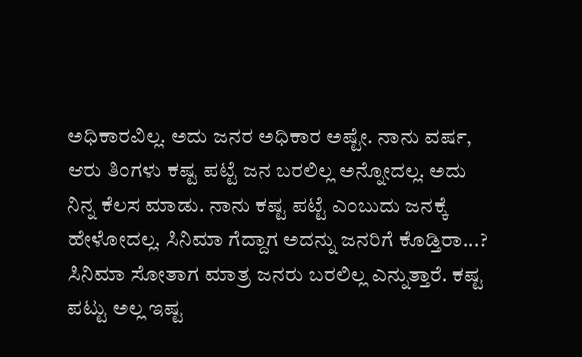ಅಧಿಕಾರವಿಲ್ಲ. ಅದು ಜನರ ಅಧಿಕಾರ ಅಷ್ಟೇ. ನಾನು ವರ್ಷ, ಆರು ತಿಂಗಳು ಕಷ್ಟ ಪಟ್ಟೆ ಜನ ಬರಲಿಲ್ಲ ಅನ್ನೋದಲ್ಲ. ಅದು ನಿನ್ನ ಕೆಲಸ ಮಾಡು. ನಾನು ಕಷ್ಟ ಪಟ್ಟೆ ಎಂಬುದು ಜನಕ್ಕೆ ಹೇಳೋದಲ್ಲ. ಸಿನಿಮಾ ಗೆದ್ದಾಗ ಅದನ್ನು ಜನರಿಗೆ ಕೊಡ್ತಿರಾ...? ಸಿನಿಮಾ ಸೋತಾಗ ಮಾತ್ರ ಜನರು ಬರಲಿಲ್ಲ ಎನ್ನುತ್ತಾರೆ. ಕಷ್ಟ ಪಟ್ಟು ಅಲ್ಲ ಇಷ್ಟ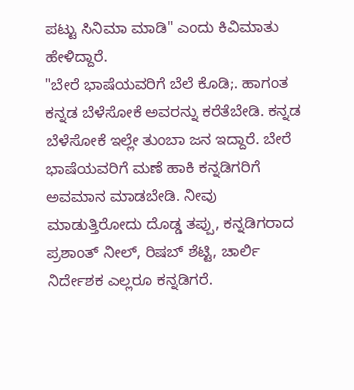ಪಟ್ಟು ಸಿನಿಮಾ ಮಾಡಿ" ಎಂದು ಕಿವಿಮಾತು ಹೇಳಿದ್ದಾರೆ.
"ಬೇರೆ ಭಾಷೆಯವರಿಗೆ ಬೆಲೆ ಕೊಡಿ;. ಹಾಗಂತ ಕನ್ನಡ ಬೆಳೆಸೋಕೆ ಅವರನ್ನು ಕರೆತೆಬೇಡಿ. ಕನ್ನಡ ಬೆಳೆಸೋಕೆ ಇಲ್ಲೇ ತುಂಬಾ ಜನ ಇದ್ದಾರೆ. ಬೇರೆ ಭಾಷೆಯವರಿಗೆ ಮಣೆ ಹಾಕಿ ಕನ್ನಡಿಗರಿಗೆ ಅವಮಾನ ಮಾಡಬೇಡಿ. ನೀವು ಮಾಡುತ್ತಿರೋದು ದೊಡ್ಡ ತಪ್ಪು, ಕನ್ನಡಿಗರಾದ ಪ್ರಶಾಂತ್ ನೀಲ್, ರಿಷಬ್ ಶೆಟ್ಟಿ, ಚಾರ್ಲಿ ನಿರ್ದೇಶಕ ಎಲ್ಲರೂ ಕನ್ನಡಿಗರೆ.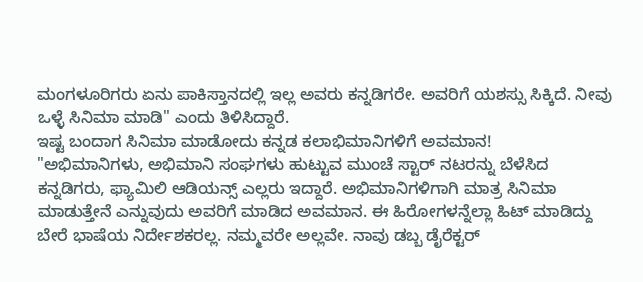ಮಂಗಳೂರಿಗರು ಏನು ಪಾಕಿಸ್ತಾನದಲ್ಲಿ ಇಲ್ಲ ಅವರು ಕನ್ನಡಿಗರೇ. ಅವರಿಗೆ ಯಶಸ್ಸು ಸಿಕ್ಕಿದೆ. ನೀವು ಒಳ್ಳೆ ಸಿನಿಮಾ ಮಾಡಿ" ಎಂದು ತಿಳಿಸಿದ್ದಾರೆ.
ಇಷ್ಟ ಬಂದಾಗ ಸಿನಿಮಾ ಮಾಡೋದು ಕನ್ನಡ ಕಲಾಭಿಮಾನಿಗಳಿಗೆ ಅವಮಾನ!
"ಅಭಿಮಾನಿಗಳು, ಅಭಿಮಾನಿ ಸಂಘಗಳು ಹುಟ್ಟುವ ಮುಂಚೆ ಸ್ಟಾರ್ ನಟರನ್ನು ಬೆಳೆಸಿದ ಕನ್ನಡಿಗರು, ಫ್ಯಾಮಿಲಿ ಆಡಿಯನ್ಸ್ ಎಲ್ಲರು ಇದ್ದಾರೆ. ಅಭಿಮಾನಿಗಳಿಗಾಗಿ ಮಾತ್ರ ಸಿನಿಮಾ ಮಾಡುತ್ತೇನೆ ಎನ್ನುವುದು ಅವರಿಗೆ ಮಾಡಿದ ಅವಮಾನ. ಈ ಹಿರೋಗಳನ್ನೆಲ್ಲಾ ಹಿಟ್ ಮಾಡಿದ್ದು ಬೇರೆ ಭಾಷೆಯ ನಿರ್ದೇಶಕರಲ್ಲ. ನಮ್ಮವರೇ ಅಲ್ಲವೇ. ನಾವು ಡಬ್ಬ ಡೈರೆಕ್ಟರ್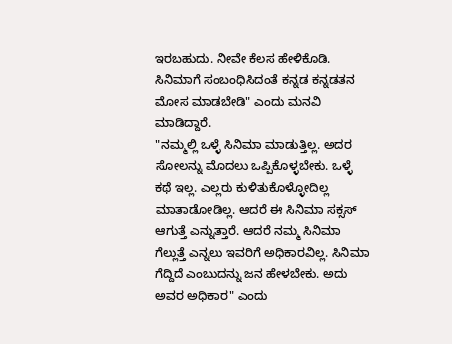ಇರಬಹುದು. ನೀವೇ ಕೆಲಸ ಹೇಳಿಕೊಡಿ. ಸಿನಿಮಾಗೆ ಸಂಬಂಧಿಸಿದಂತೆ ಕನ್ನಡ ಕನ್ನಡತನ ಮೋಸ ಮಾಡಬೇಡಿ" ಎಂದು ಮನವಿ ಮಾಡಿದ್ದಾರೆ.
"ನಮ್ಮಲ್ಲಿ ಒಳ್ಳೆ ಸಿನಿಮಾ ಮಾಡುತ್ತಿಲ್ಲ. ಅದರ ಸೋಲನ್ನು ಮೊದಲು ಒಪ್ಪಿಕೊಳ್ಳಬೇಕು. ಒಳ್ಳೆ ಕಥೆ ಇಲ್ಲ. ಎಲ್ಲರು ಕುಳಿತುಕೊಳ್ಳೋದಿಲ್ಲ ಮಾತಾಡೋಡಿಲ್ಲ. ಆದರೆ ಈ ಸಿನಿಮಾ ಸಕ್ಸಸ್ ಆಗುತ್ತೆ ಎನ್ನುತ್ತಾರೆ. ಆದರೆ ನಮ್ಮ ಸಿನಿಮಾ ಗೆಲ್ಲುತ್ತೆ ಎನ್ನಲು ಇವರಿಗೆ ಅಧಿಕಾರವಿಲ್ಲ. ಸಿನಿಮಾ ಗೆದ್ದಿದೆ ಎಂಬುದನ್ನು ಜನ ಹೇಳಬೇಕು. ಅದು ಅವರ ಅಧಿಕಾರ" ಎಂದು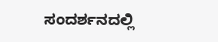ಸಂದರ್ಶನದಲ್ಲಿ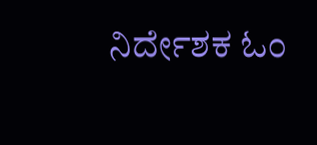ನಿರ್ದೇಶಕ ಓಂ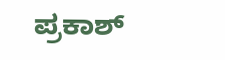ಪ್ರಕಾಶ್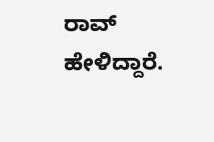ರಾವ್ ಹೇಳಿದ್ದಾರೆ.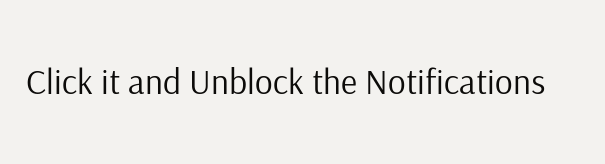Click it and Unblock the Notifications